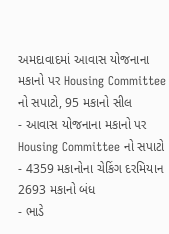અમદાવાદમાં આવાસ યોજનાના મકાનો પર Housing Committee નો સપાટો, 95 મકાનો સીલ
- આવાસ યોજનાના મકાનો પર Housing Committee નો સપાટો
- 4359 મકાનોના ચેકિંગ દરમિયાન 2693 મકાનો બંધ
- ભાડે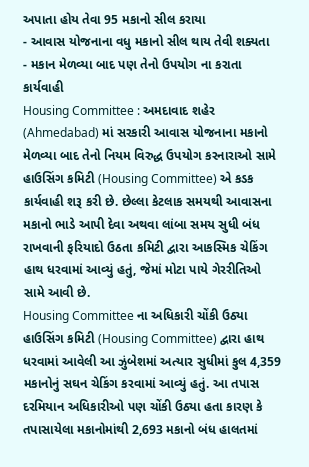અપાતા હોય તેવા 95 મકાનો સીલ કરાયા
- આવાસ યોજનાના વધુ મકાનો સીલ થાય તેવી શક્યતા
- મકાન મેળવ્યા બાદ પણ તેનો ઉપયોગ ના કરાતા કાર્યવાહી
Housing Committee : અમદાવાદ શહેર (Ahmedabad) માં સરકારી આવાસ યોજનાના મકાનો મેળવ્યા બાદ તેનો નિયમ વિરુદ્ધ ઉપયોગ કરનારાઓ સામે હાઉસિંગ કમિટી (Housing Committee) એ કડક કાર્યવાહી શરૂ કરી છે. છેલ્લા કેટલાક સમયથી આવાસના મકાનો ભાડે આપી દેવા અથવા લાંબા સમય સુધી બંધ રાખવાની ફરિયાદો ઉઠતા કમિટી દ્વારા આકસ્મિક ચેકિંગ હાથ ધરવામાં આવ્યું હતું, જેમાં મોટા પાયે ગેરરીતિઓ સામે આવી છે.
Housing Committee ના અધિકારી ચોંકી ઉઠ્યા
હાઉસિંગ કમિટી (Housing Committee) દ્વારા હાથ ધરવામાં આવેલી આ ઝુંબેશમાં અત્યાર સુધીમાં કુલ 4,359 મકાનોનું સઘન ચેકિંગ કરવામાં આવ્યું હતું. આ તપાસ દરમિયાન અધિકારીઓ પણ ચોંકી ઉઠ્યા હતા કારણ કે તપાસાયેલા મકાનોમાંથી 2,693 મકાનો બંધ હાલતમાં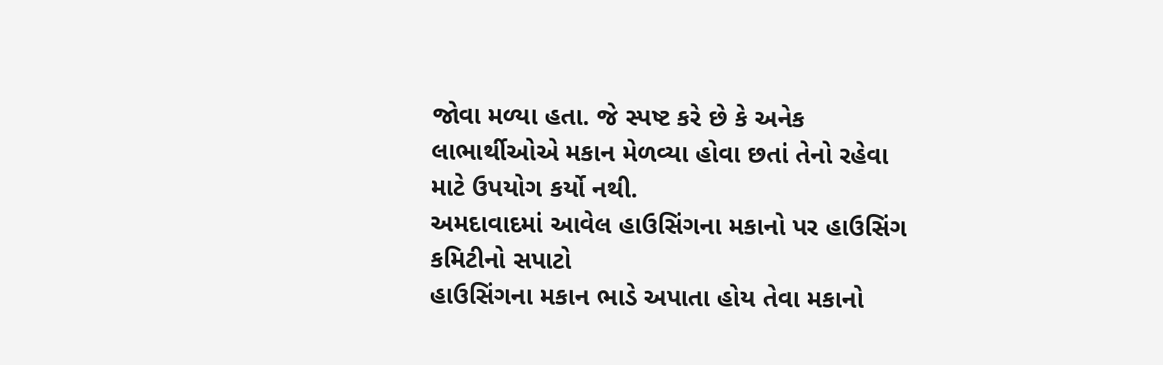જોવા મળ્યા હતા. જે સ્પષ્ટ કરે છે કે અનેક લાભાર્થીઓએ મકાન મેળવ્યા હોવા છતાં તેનો રહેવા માટે ઉપયોગ કર્યો નથી.
અમદાવાદમાં આવેલ હાઉસિંગના મકાનો પર હાઉસિંગ કમિટીનો સપાટો
હાઉસિંગના મકાન ભાડે અપાતા હોય તેવા મકાનો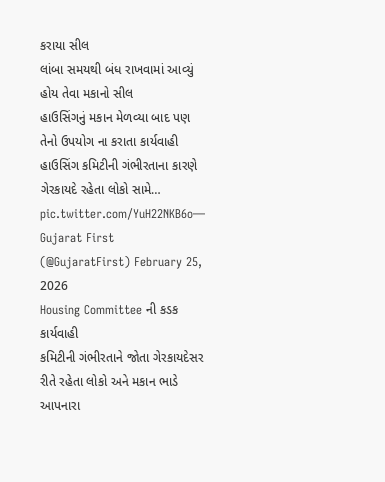કરાયા સીલ
લાંબા સમયથી બંધ રાખવામાં આવ્યું હોય તેવા મકાનો સીલ
હાઉસિંગનું મકાન મેળવ્યા બાદ પણ તેનો ઉપયોગ ના કરાતા કાર્યવાહી
હાઉસિંગ કમિટીની ગંભીરતાના કારણે ગેરકાયદે રહેતા લોકો સામે… pic.twitter.com/YuH22NKB6o— Gujarat First (@GujaratFirst) February 25, 2026
Housing Committee ની કડક કાર્યવાહી
કમિટીની ગંભીરતાને જોતા ગેરકાયદેસર રીતે રહેતા લોકો અને મકાન ભાડે આપનારા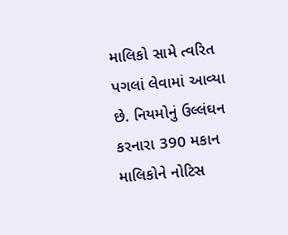માલિકો સામે ત્વરિત પગલાં લેવામાં આવ્યા છે. નિયમોનું ઉલ્લંઘન કરનારા 390 મકાન માલિકોને નોટિસ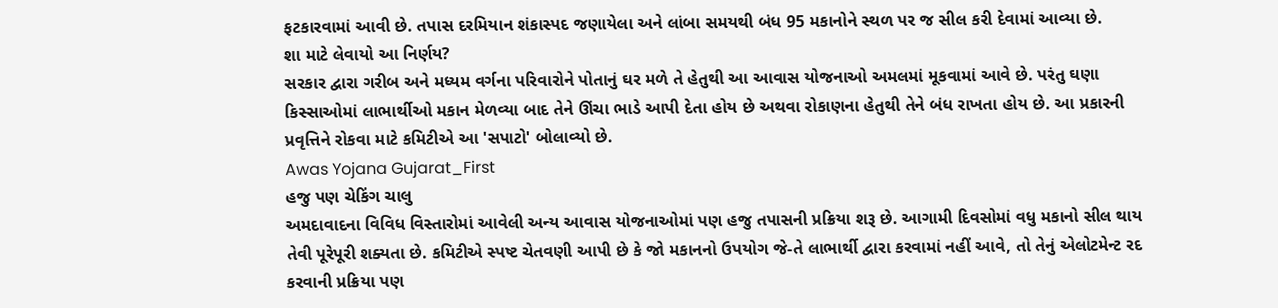ફટકારવામાં આવી છે. તપાસ દરમિયાન શંકાસ્પદ જણાયેલા અને લાંબા સમયથી બંધ 95 મકાનોને સ્થળ પર જ સીલ કરી દેવામાં આવ્યા છે.
શા માટે લેવાયો આ નિર્ણય?
સરકાર દ્વારા ગરીબ અને મધ્યમ વર્ગના પરિવારોને પોતાનું ઘર મળે તે હેતુથી આ આવાસ યોજનાઓ અમલમાં મૂકવામાં આવે છે. પરંતુ ઘણા કિસ્સાઓમાં લાભાર્થીઓ મકાન મેળવ્યા બાદ તેને ઊંચા ભાડે આપી દેતા હોય છે અથવા રોકાણના હેતુથી તેને બંધ રાખતા હોય છે. આ પ્રકારની પ્રવૃત્તિને રોકવા માટે કમિટીએ આ 'સપાટો' બોલાવ્યો છે.
Awas Yojana Gujarat_First
હજુ પણ ચેકિંગ ચાલુ
અમદાવાદના વિવિધ વિસ્તારોમાં આવેલી અન્ય આવાસ યોજનાઓમાં પણ હજુ તપાસની પ્રક્રિયા શરૂ છે. આગામી દિવસોમાં વધુ મકાનો સીલ થાય તેવી પૂરેપૂરી શક્યતા છે. કમિટીએ સ્પષ્ટ ચેતવણી આપી છે કે જો મકાનનો ઉપયોગ જે-તે લાભાર્થી દ્વારા કરવામાં નહીં આવે, તો તેનું એલોટમેન્ટ રદ કરવાની પ્રક્રિયા પણ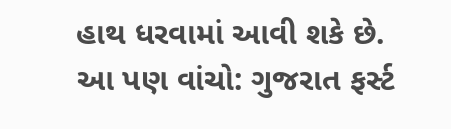હાથ ધરવામાં આવી શકે છે.
આ પણ વાંચો: ગુજરાત ફર્સ્ટ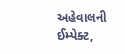અહેવાલની ઈમ્પેક્ટ,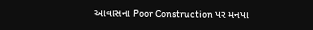આવાસના Poor Construction પર મનપા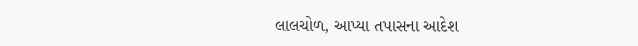લાલચોળ, આપ્યા તપાસના આદેશ